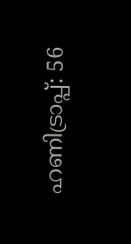ഹണിട്രാപ്പ്: 56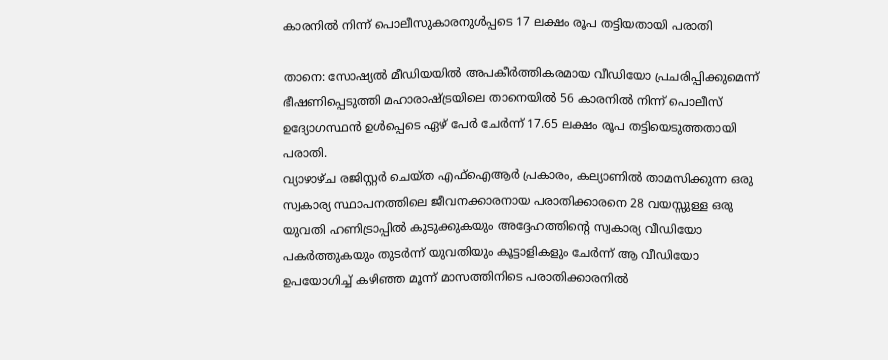കാരനിൽ നിന്ന് പൊലീസുകാരനുൾപ്പടെ 17 ലക്ഷം രൂപ തട്ടിയതായി പരാതി

താനെ: സോഷ്യൽ മീഡിയയിൽ അപകീർത്തികരമായ വീഡിയോ പ്രചരിപ്പിക്കുമെന്ന് ഭീഷണിപ്പെടുത്തി മഹാരാഷ്ട്രയിലെ താനെയിൽ 56 കാരനിൽ നിന്ന് പൊലീസ് ഉദ്യോഗസ്ഥൻ ഉൾപ്പെടെ ഏഴ് പേർ ചേർന്ന് 17.65 ലക്ഷം രൂപ തട്ടിയെടുത്തതായി പരാതി.
വ്യാഴാഴ്ച രജിസ്റ്റർ ചെയ്ത എഫ്ഐആർ പ്രകാരം, കല്യാണിൽ താമസിക്കുന്ന ഒരു സ്വകാര്യ സ്ഥാപനത്തിലെ ജീവനക്കാരനായ പരാതിക്കാരനെ 28 വയസ്സുള്ള ഒരു യുവതി ഹണിട്രാപ്പിൽ കുടുക്കുകയും അദ്ദേഹത്തിന്റെ സ്വകാര്യ വീഡിയോ പകർത്തുകയും തുടർന്ന് യുവതിയും കൂട്ടാളികളും ചേർന്ന് ആ വീഡിയോ ഉപയോഗിച്ച് കഴിഞ്ഞ മൂന്ന് മാസത്തിനിടെ പരാതിക്കാരനിൽ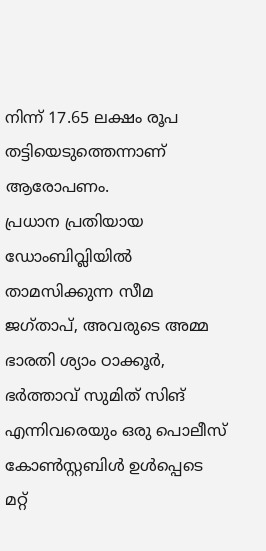നിന്ന് 17.65 ലക്ഷം രൂപ തട്ടിയെടുത്തെന്നാണ് ആരോപണം.
പ്രധാന പ്രതിയായ ഡോംബിവ്ലിയിൽ താമസിക്കുന്ന സീമ ജഗ്താപ്, അവരുടെ അമ്മ ഭാരതി ശ്യാം ഠാക്കൂർ, ഭർത്താവ് സുമിത് സിങ് എന്നിവരെയും ഒരു പൊലീസ് കോൺസ്റ്റബിൾ ഉൾപ്പെടെ മറ്റ്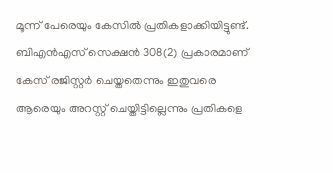മൂന്ന് പേരെയും കേസിൽ പ്രതികളാക്കിയിട്ടുണ്ട്.
ബിഎൻഎസ് സെക്ഷൻ 308(2) പ്രകാരമാണ് കേസ് രജിസ്റ്റർ ചെയ്തതെന്നും ഇതുവരെ ആരെയും അറസ്റ്റ് ചെയ്തിട്ടില്ലെന്നും പ്രതികളെ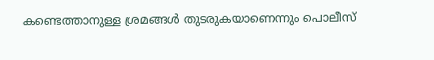കണ്ടെത്താനുള്ള ശ്രമങ്ങൾ തുടരുകയാണെന്നും പൊലീസ്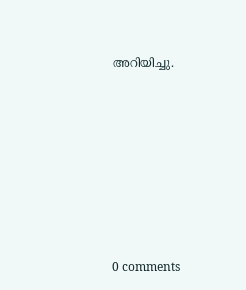അറിയിച്ചു.










0 comments